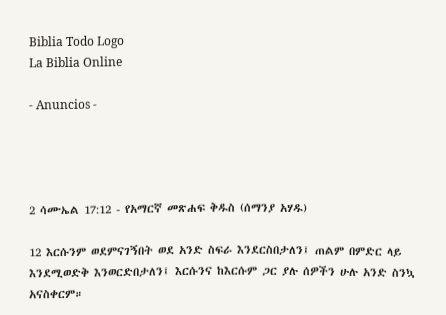Biblia Todo Logo
La Biblia Online

- Anuncios -




2 ሳሙኤል 17:12 - የአማርኛ መጽሐፍ ቅዱስ (ሰማንያ አሃዱ)

12 እርሱንም ወደምናገኝበት ወደ አንድ ስፍራ እንደርስበታለን፤ ጠልም በምድር ላይ እንደሚወድቅ እንወርድበታለን፤ እርሱንና ከእርሱም ጋር ያሉ ሰዎችን ሁሉ አንድ ስንኳ አናስቀርም።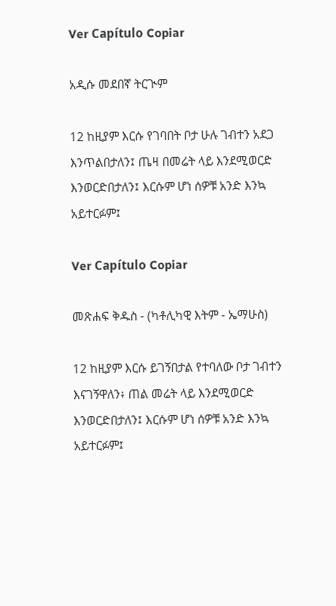Ver Capítulo Copiar

አዲሱ መደበኛ ትርጒም

12 ከዚያም እርሱ የገባበት ቦታ ሁሉ ገብተን አደጋ እንጥልበታለን፤ ጤዛ በመሬት ላይ እንደሚወርድ እንወርድበታለን፤ እርሱም ሆነ ሰዎቹ አንድ እንኳ አይተርፉም፤

Ver Capítulo Copiar

መጽሐፍ ቅዱስ - (ካቶሊካዊ እትም - ኤማሁስ)

12 ከዚያም እርሱ ይገኝበታል የተባለው ቦታ ገብተን እናገኝዋለን፥ ጠል መሬት ላይ እንደሚወርድ እንወርድበታለን፤ እርሱም ሆነ ሰዎቹ አንድ እንኳ አይተርፉም፤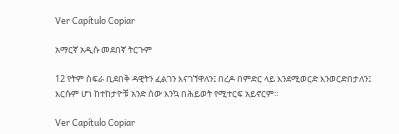Ver Capítulo Copiar

አማርኛ አዲሱ መደበኛ ትርጉም

12 የትም ስፍራ ቢደበቅ ዳዊትን ፈልገን እናገኘዋለን፤ በረዶ በምድር ላይ እንደሚወርድ እንወርድበታለን፤ እርሱም ሆነ ከተከታዮቹ አንድ ሰው እንኳ በሕይወት የሚተርፍ አይኖርም።

Ver Capítulo Copiar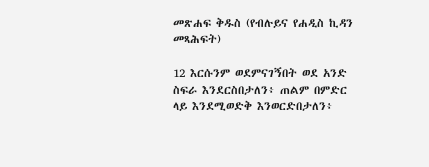መጽሐፍ ቅዱስ (የብሉይና የሐዲስ ኪዳን መጻሕፍት)

12 እርሱንም ወደምናገኝበት ወደ አንድ ስፍራ እንደርስበታለን፥ ጠልም በምድር ላይ እንደሚወድቅ እንወርድበታለን፥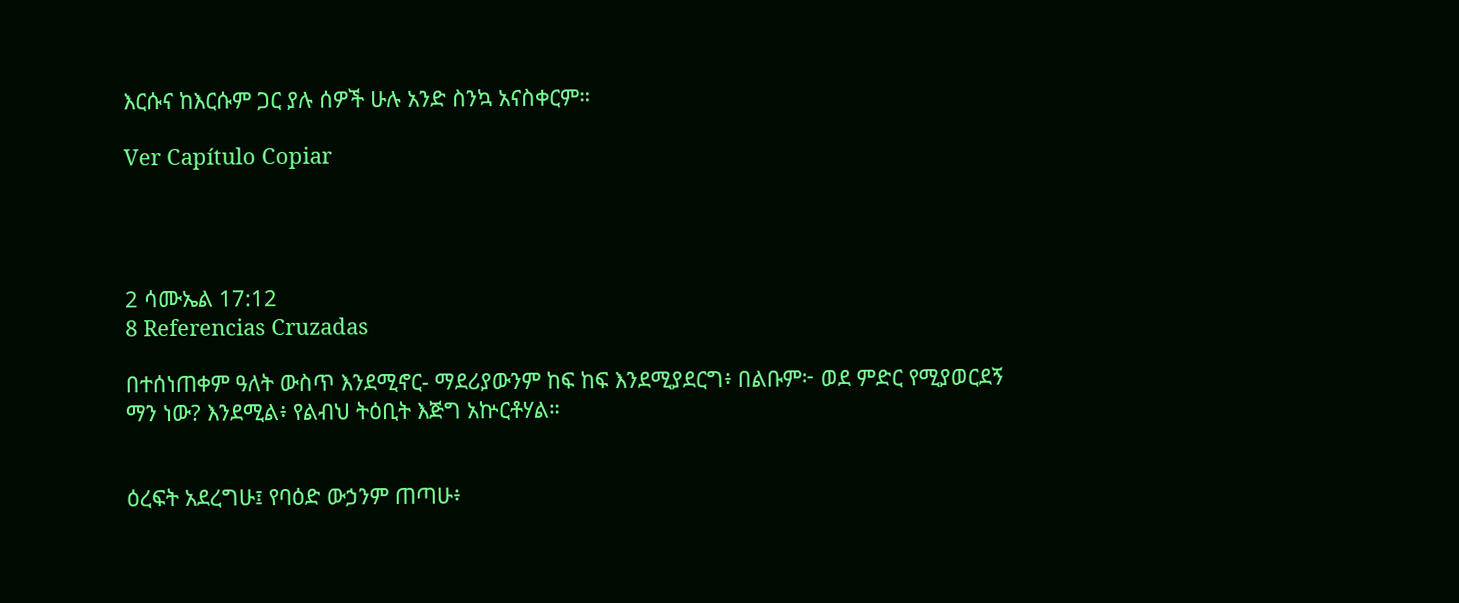እርሱና ከእርሱም ጋር ያሉ ሰዎች ሁሉ አንድ ስንኳ አናስቀርም።

Ver Capítulo Copiar




2 ሳሙኤል 17:12
8 Referencias Cruzadas

በተሰነጠቀም ዓለት ውስጥ እንደሚኖር- ማደሪያውንም ከፍ ከፍ እንደሚያደርግ፥ በልቡም፦ ወደ ምድር የሚያወርደኝ ማን ነው? እንደሚል፥ የልብህ ትዕቢት እጅግ አኵርቶሃል።


ዕረፍት አደረግሁ፤ የባዕድ ውኃንም ጠጣሁ፥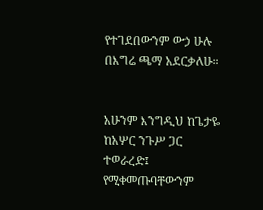የተገደበውንም ውኃ ሁሉ በእግሬ ጫማ አደርቃለሁ።


አሁንም እንግዲህ ከጌታዬ ከአሦር ንጉሥ ጋር ተወራረድ፤ የሚቀመጡባቸውንም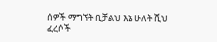ሰዎች ማግኘት ቢቻልህ እኔ ሁለት ሺህ ፈረሶች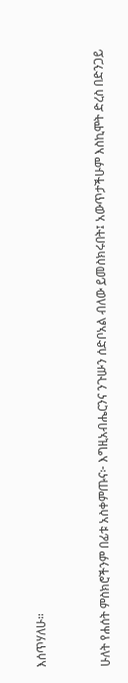እሰጥሃለሁ።


ሁለት የሐሰት ምስክሮችንም በፊቱ አስቀምጡና፦ እግዚአብሔርንና ንጉሡን ሰድቦአል ብለው ይመስክሩበት፤ አውጥታችሁም እስኪሞት ድረስ በድንጋይ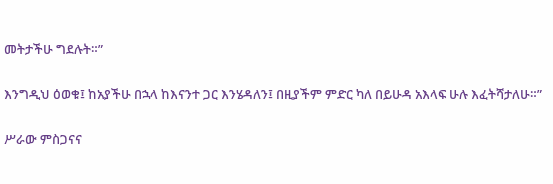መትታችሁ ግደሉት።”


እንግዲህ ዕወቁ፤ ከአያችሁ በኋላ ከእናንተ ጋር እንሄዳለን፤ በዚያችም ምድር ካለ በይሁዳ አእላፍ ሁሉ እፈትሻታለሁ።”


ሥራው ምስጋናና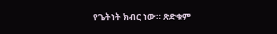የጌትነት ክብር ነው። ጽድቁም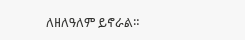ለዘለዓለም ይኖራል።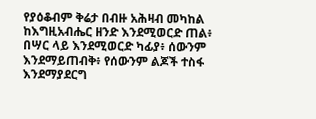የያዕቆብም ቅሬታ በብዙ አሕዛብ መካከል ከእግዚአብሔር ዘንድ እንደሚወርድ ጠል፥ በሣር ላይ እንደሚወርድ ካፊያ፥ ሰውንም እንደማይጠብቅ፥ የሰውንም ልጆች ተስፋ እንደማያደርግ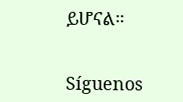ይሆናል።


Síguenos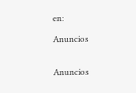en:

Anuncios


Anuncios